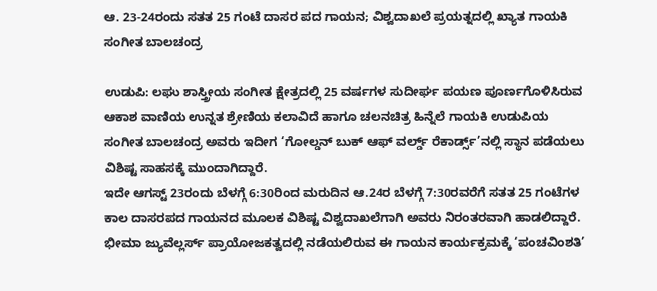ಆ. 23-24ರಂದು ಸತತ 25 ಗಂಟೆ ದಾಸರ ಪದ ಗಾಯನ; ವಿಶ್ವದಾಖಲೆ ಪ್ರಯತ್ನದಲ್ಲಿ ಖ್ಯಾತ ಗಾಯಕಿ ಸಂಗೀತ ಬಾಲಚಂದ್ರ

ಉಡುಪಿ: ಲಘು ಶಾಸ್ತ್ರೀಯ ಸಂಗೀತ ಕ್ಷೇತ್ರದಲ್ಲಿ 25 ವರ್ಷಗಳ ಸುದೀರ್ಘ ಪಯಣ ಪೂರ್ಣಗೊಳಿಸಿರುವ ಆಕಾಶ ವಾಣಿಯ ಉನ್ನತ ಶ್ರೇಣಿಯ ಕಲಾವಿದೆ ಹಾಗೂ ಚಲನಚಿತ್ರ ಹಿನ್ನೆಲೆ ಗಾಯಕಿ ಉಡುಪಿಯ ಸಂಗೀತ ಬಾಲಚಂದ್ರ ಅವರು ಇದೀಗ ‘ಗೋಲ್ಡನ್ ಬುಕ್ ಆಫ್ ವರ್ಲ್ಡ್ ರೆಕಾರ್ಡ್ಸ್’ನಲ್ಲಿ ಸ್ಥಾನ ಪಡೆಯಲು ವಿಶಿಷ್ಟ ಸಾಹಸಕ್ಕೆ ಮುಂದಾಗಿದ್ದಾರೆ.
ಇದೇ ಆಗಸ್ಟ್ 23ರಂದು ಬೆಳಗ್ಗೆ 6:30ರಿಂದ ಮರುದಿನ ಆ.24ರ ಬೆಳಗ್ಗೆ 7:30ರವರೆಗೆ ಸತತ 25 ಗಂಟೆಗಳ ಕಾಲ ದಾಸರಪದ ಗಾಯನದ ಮೂಲಕ ವಿಶಿಷ್ಟ ವಿಶ್ವದಾಖಲೆಗಾಗಿ ಅವರು ನಿರಂತರವಾಗಿ ಹಾಡಲಿದ್ದಾರೆ. ಭೀಮಾ ಜ್ಯುವೆಲ್ಲರ್ಸ್ ಪ್ರಾಯೋಜಕತ್ವದಲ್ಲಿ ನಡೆಯಲಿರುವ ಈ ಗಾಯನ ಕಾರ್ಯಕ್ರಮಕ್ಕೆ ‘ಪಂಚವಿಂಶತಿ’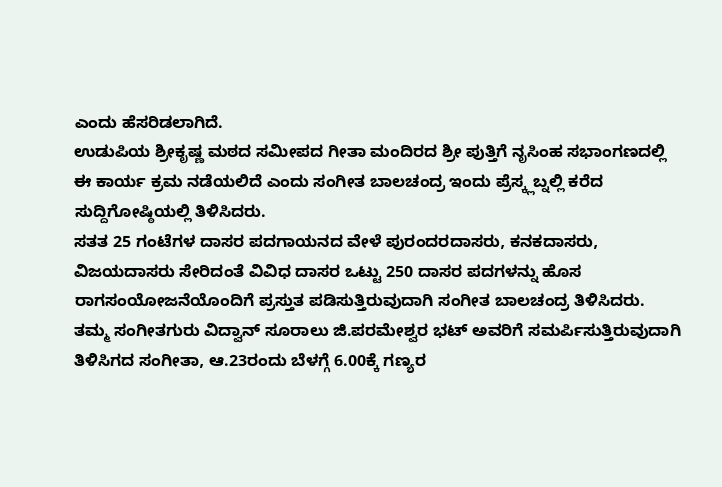ಎಂದು ಹೆಸರಿಡಲಾಗಿದೆ.
ಉಡುಪಿಯ ಶ್ರೀಕೃಷ್ಣ ಮಠದ ಸಮೀಪದ ಗೀತಾ ಮಂದಿರದ ಶ್ರೀ ಪುತ್ತಿಗೆ ನೃಸಿಂಹ ಸಭಾಂಗಣದಲ್ಲಿ ಈ ಕಾರ್ಯ ಕ್ರಮ ನಡೆಯಲಿದೆ ಎಂದು ಸಂಗೀತ ಬಾಲಚಂದ್ರ ಇಂದು ಪ್ರೆಸ್ಕ್ಲಬ್ನಲ್ಲಿ ಕರೆದ ಸುದ್ದಿಗೋಷ್ಠಿಯಲ್ಲಿ ತಿಳಿಸಿದರು.
ಸತತ 25 ಗಂಟೆಗಳ ದಾಸರ ಪದಗಾಯನದ ವೇಳೆ ಪುರಂದರದಾಸರು, ಕನಕದಾಸರು, ವಿಜಯದಾಸರು ಸೇರಿದಂತೆ ವಿವಿಧ ದಾಸರ ಒಟ್ಟು 250 ದಾಸರ ಪದಗಳನ್ನು ಹೊಸ ರಾಗಸಂಯೋಜನೆಯೊಂದಿಗೆ ಪ್ರಸ್ತುತ ಪಡಿಸುತ್ತಿರುವುದಾಗಿ ಸಂಗೀತ ಬಾಲಚಂದ್ರ ತಿಳಿಸಿದರು.
ತಮ್ಮ ಸಂಗೀತಗುರು ವಿದ್ವಾನ್ ಸೂರಾಲು ಜಿ.ಪರಮೇಶ್ವರ ಭಟ್ ಅವರಿಗೆ ಸಮರ್ಪಿಸುತ್ತಿರುವುದಾಗಿ ತಿಳಿಸಿಗದ ಸಂಗೀತಾ, ಆ.23ರಂದು ಬೆಳಗ್ಗೆ 6.00ಕ್ಕೆ ಗಣ್ಯರ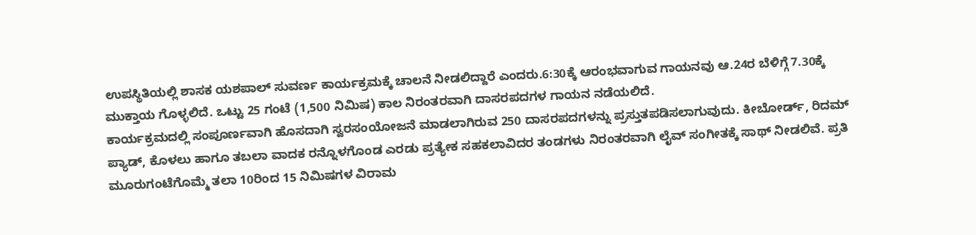ಉಪಸ್ಥಿತಿಯಲ್ಲಿ ಶಾಸಕ ಯಶಪಾಲ್ ಸುವರ್ಣ ಕಾರ್ಯಕ್ರಮಕ್ಕೆ ಚಾಲನೆ ನೀಡಲಿದ್ದಾರೆ ಎಂದರು.6:30ಕ್ಕೆ ಆರಂಭವಾಗುವ ಗಾಯನವು ಆ.24ರ ಬೆಳಿಗ್ಗೆ 7.30ಕ್ಕೆ ಮುಕ್ತಾಯ ಗೊಳ್ಳಲಿದೆ. ಒಟ್ಟು 25 ಗಂಟೆ (1,500 ನಿಮಿಷ) ಕಾಲ ನಿರಂತರವಾಗಿ ದಾಸರಪದಗಳ ಗಾಯನ ನಡೆಯಲಿದೆ.
ಕಾರ್ಯಕ್ರಮದಲ್ಲಿ ಸಂಪೂರ್ಣವಾಗಿ ಹೊಸದಾಗಿ ಸ್ವರಸಂಯೋಜನೆ ಮಾಡಲಾಗಿರುವ 250 ದಾಸರಪದಗಳನ್ನು ಪ್ರಸ್ತುತಪಡಿಸಲಾಗುವುದು. ಕೀಬೋರ್ಡ್, ರಿದಮ್ ಪ್ಯಾಡ್, ಕೊಳಲು ಹಾಗೂ ತಬಲಾ ವಾದಕ ರನ್ನೊಳಗೊಂಡ ಎರಡು ಪ್ರತ್ಯೇಕ ಸಹಕಲಾವಿದರ ತಂಡಗಳು ನಿರಂತರವಾಗಿ ಲೈವ್ ಸಂಗೀತಕ್ಕೆ ಸಾಥ್ ನೀಡಲಿವೆ. ಪ್ರತಿ ಮೂರುಗಂಟೆಗೊಮ್ಮೆ ತಲಾ 10ರಿಂದ 15 ನಿಮಿಷಗಳ ವಿರಾಮ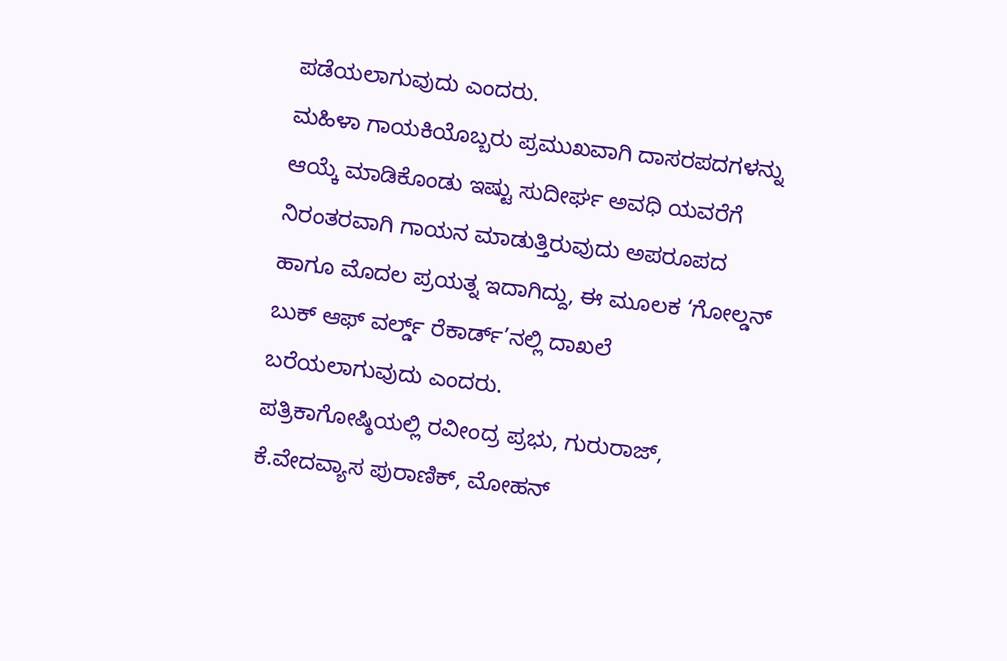ಪಡೆಯಲಾಗುವುದು ಎಂದರು.
ಮಹಿಳಾ ಗಾಯಕಿಯೊಬ್ಬರು ಪ್ರಮುಖವಾಗಿ ದಾಸರಪದಗಳನ್ನು ಆಯ್ಕೆ ಮಾಡಿಕೊಂಡು ಇಷ್ಟು ಸುದೀರ್ಘ ಅವಧಿ ಯವರೆಗೆ ನಿರಂತರವಾಗಿ ಗಾಯನ ಮಾಡುತ್ತಿರುವುದು ಅಪರೂಪದ ಹಾಗೂ ಮೊದಲ ಪ್ರಯತ್ನ ಇದಾಗಿದ್ದು, ಈ ಮೂಲಕ ‘ಗೋಲ್ಡನ್ ಬುಕ್ ಆಫ್ ವರ್ಲ್ಡ್ ರೆಕಾರ್ಡ್’ನಲ್ಲಿ ದಾಖಲೆ ಬರೆಯಲಾಗುವುದು ಎಂದರು.
ಪತ್ರಿಕಾಗೋಷ್ಠಿಯಲ್ಲಿ ರವೀಂದ್ರ ಪ್ರಭು, ಗುರುರಾಜ್, ಕೆ.ವೇದವ್ಯಾಸ ಪುರಾಣಿಕ್, ಮೋಹನ್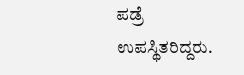ಪಡ್ರೆ ಉಪಸ್ಥಿತರಿದ್ದರು.